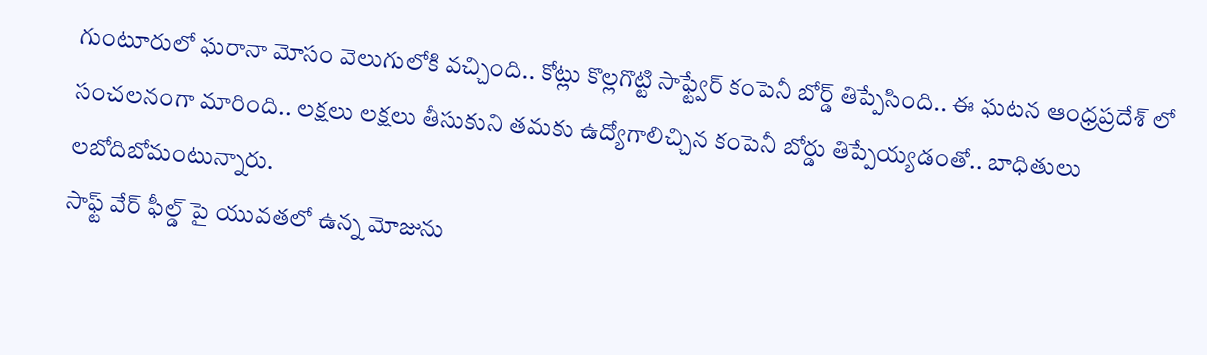గుంటూరులో ఘరానా మోసం వెలుగులోకి వచ్చింది.. కోట్లు కొల్లగొట్టి సాఫ్ట్వేర్ కంపెనీ బోర్డ్ తిప్పేసింది.. ఈ ఘటన ఆంధ్రప్రదేశ్ లో సంచలనంగా మారింది.. లక్షలు లక్షలు తీసుకుని తమకు ఉద్యోగాలిచ్చిన కంపెనీ బోర్డు తిప్పేయ్యడంతో.. బాధితులు లబోదిబోమంటున్నారు.
సాఫ్ట్ వేర్ ఫీల్డ్ పై యువతలో ఉన్న మోజును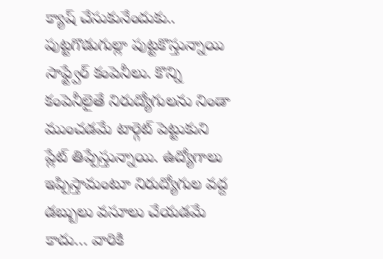క్యాష్ చేసుకునేందుకు.. పుట్టగొడుగుల్లా పుట్టకొస్తున్నాయి సాఫ్ట్వేర్ కంపెనీలు. కొన్ని కంపెనీలైతే నిరుద్యోగులను నిండా ముంచడమే టార్గెట్ పెట్టుకుని ప్లేట్ తిప్పేస్తున్నాయి. ఉద్యోగాలు ఇప్పిస్తామంటూ నిరుద్యోగుల వద్ద డబ్బులు వసూలు చేయడమే కాదు… వారికి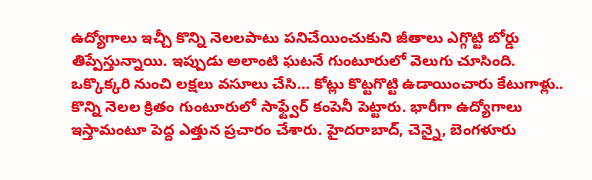ఉద్యోగాలు ఇచ్చీ కొన్ని నెలలపాటు పనిచేయించుకుని జీతాలు ఎగ్గొట్టి బోర్డు తిప్పేస్తున్నాయి. ఇప్పుడు అలాంటి ఘటనే గుంటూరులో వెలుగు చూసింది. ఒక్కొక్కరి నుంచి లక్షలు వసూలు చేసి… కోట్లు కొట్టగొట్టి ఉడాయించారు కేటుగాళ్లు..
కొన్ని నెలల క్రితం గుంటూరులో సాఫ్ట్వేర్ కంపెనీ పెట్టారు. భారీగా ఉద్యోగాలు ఇస్తామంటూ పెద్ద ఎత్తున ప్రచారం చేశారు. హైదరాబాద్, చెన్నై, బెంగళూరు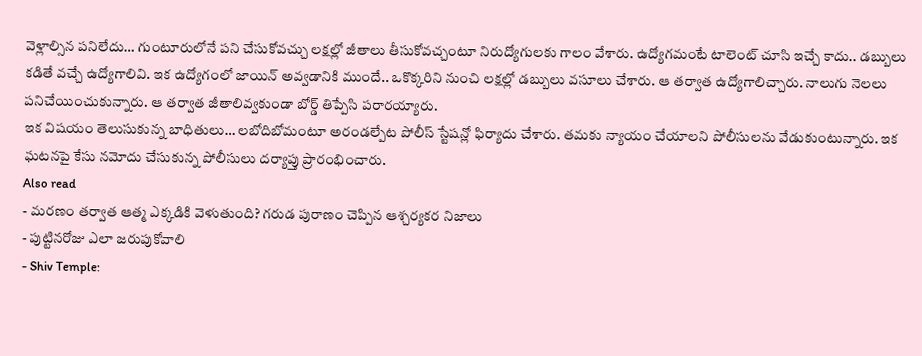వెళ్లాల్సిన పనిలేదు… గుంటూరులోనే పని చేసుకోవచ్చు లక్షల్లో జీతాలు తీసుకోవచ్చంటూ నిరుద్యోగులకు గాలం వేశారు. ఉద్యోగమంటే టాలెంట్ చూసి ఇచ్చే కాదు.. డబ్బులు కడితే వచ్చే ఉద్యోగాలివి. ఇక ఉద్యోగంలో జాయిన్ అవ్వడానికి ముందే.. ఒకొక్కరిని నుంచి లక్షల్లో డబ్బులు వసూలు చేశారు. ఆ తర్వాత ఉద్యోగాలిచ్చారు. నాలుగు నెలలు పనిచేయించుకున్నారు. ఆ తర్వాత జీతాలివ్వకుండా బోర్డ్ తిప్పేసి పరారయ్యారు.
ఇక విషయం తెలుసుకున్న బాధితులు… లబోదిబోమంటూ అరండల్పేట పోలీస్ స్టేషన్లో ఫిర్యాదు చేశారు. తమకు న్యాయం చేయాలని పోలీసులను వేడుకుంటున్నారు. ఇక ఘటనపై కేసు నమోదు చేసుకున్న పోలీసులు దర్యాప్తు ప్రారంభించారు.
Also read
- మరణం తర్వాత ఆత్మ ఎక్కడికి వెళుతుంది? గరుడ పురాణం చెప్పిన ఆశ్చర్యకర నిజాలు
- పుట్టినరోజు ఎలా జరుపుకోవాలి
- Shiv Temple: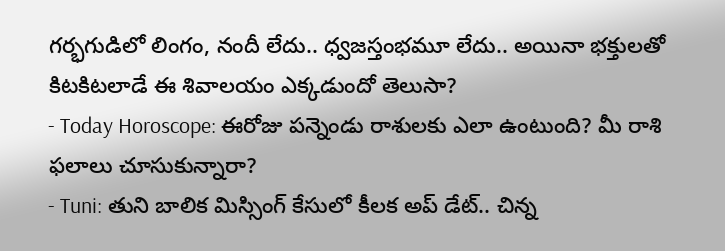గర్భగుడిలో లింగం, నందీ లేదు.. ధ్వజస్తంభమూ లేదు.. అయినా భక్తులతో కిటకిటలాడే ఈ శివాలయం ఎక్కడుందో తెలుసా?
- Today Horoscope: ఈరోజు పన్నెండు రాశులకు ఎలా ఉంటుంది? మీ రాశి ఫలాలు చూసుకున్నారా?
- Tuni: తుని బాలిక మిస్సింగ్ కేసులో కీలక అప్ డేట్.. చిన్న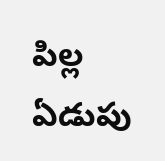పిల్ల ఏడుపు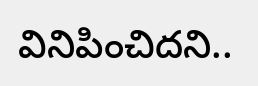వినిపించిదని..